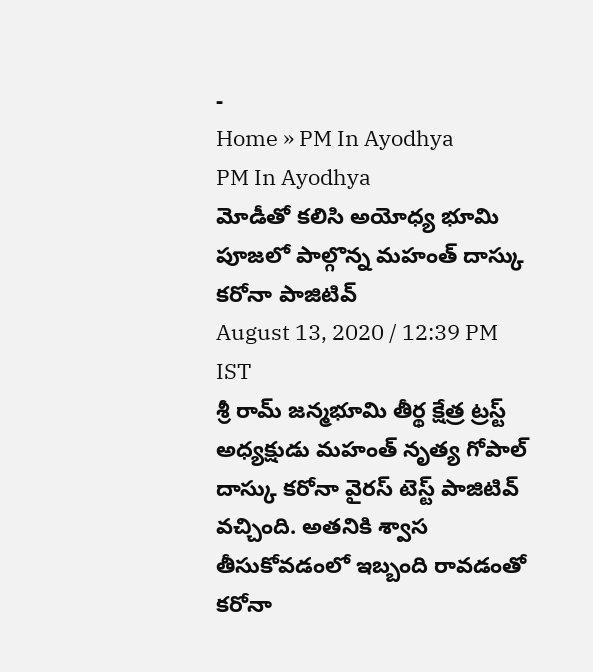-
Home » PM In Ayodhya
PM In Ayodhya
మోడీతో కలిసి అయోధ్య భూమి పూజలో పాల్గొన్న మహంత్ దాస్కు కరోనా పాజిటివ్
August 13, 2020 / 12:39 PM IST
శ్రీ రామ్ జన్మభూమి తీర్థ క్షేత్ర ట్రస్ట్ అధ్యక్షుడు మహంత్ నృత్య గోపాల్ దాస్కు కరోనా వైరస్ టెస్ట్ పాజిటివ్ వచ్చింది. అతనికి శ్వాస తీసుకోవడంలో ఇబ్బంది రావడంతో కరోనా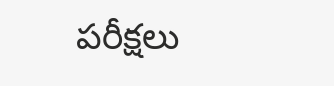పరీక్షలు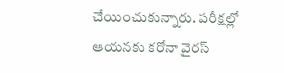చేయించుకున్నారు. పరీక్షల్లో ఆయనకు కరోనా వైరస్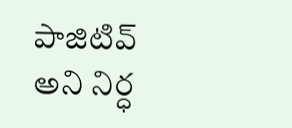పాజిటివ్ అని నిర్ధ